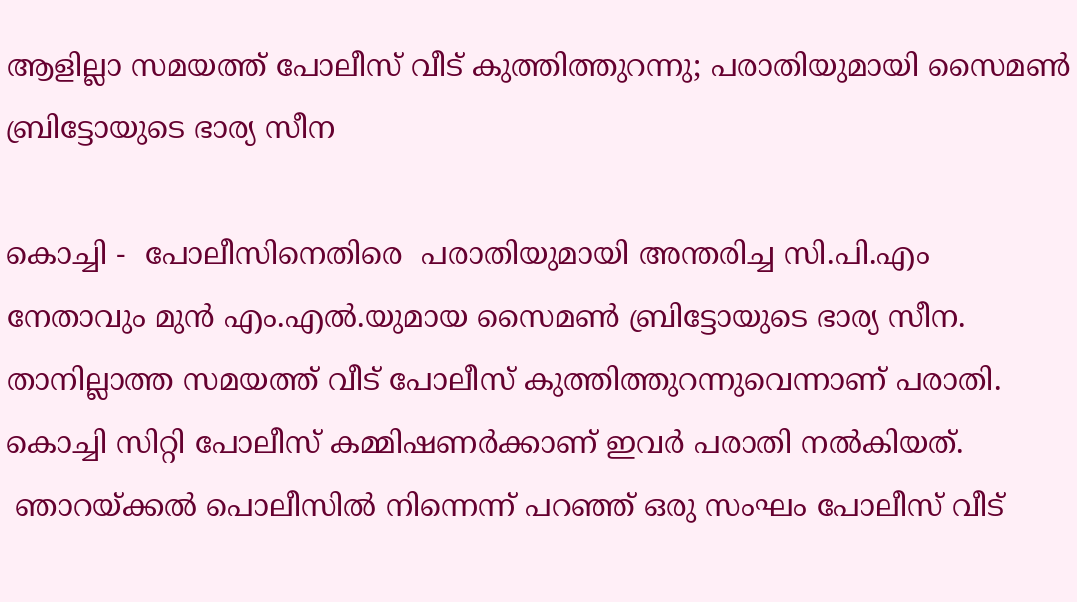ആളില്ലാ സമയത്ത് പോലീസ് വീട് കുത്തിത്തുറന്നു; പരാതിയുമായി സൈമൺ ബ്രിട്ടോയുടെ ഭാര്യ സീന

കൊച്ചി -  പോലീസിനെതിരെ  പരാതിയുമായി അന്തരിച്ച സി.പി.എം നേതാവും മുൻ എം.എൽ.യുമായ സൈമൺ ബ്രിട്ടോയുടെ ഭാര്യ സീന. താനില്ലാത്ത സമയത്ത് വീട് പോലീസ് കുത്തിത്തുറന്നുവെന്നാണ് പരാതി. കൊച്ചി സിറ്റി പോലീസ് കമ്മിഷണർക്കാണ് ഇവർ പരാതി നൽകിയത്.
 ഞാറയ്ക്കൽ പൊലീസിൽ നിന്നെന്ന് പറഞ്ഞ് ഒരു സംഘം പോലീസ് വീട്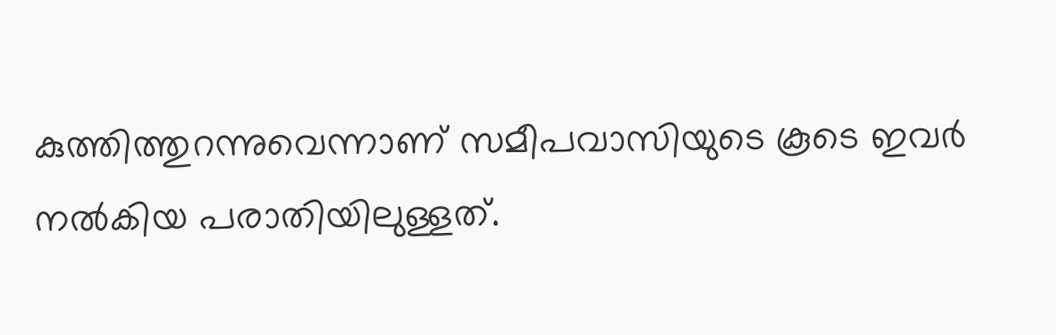കുത്തിത്തുറന്നുവെന്നാണ് സമീപവാസിയുടെ കൂടെ ഇവർ നൽകിയ പരാതിയിലുള്ളത്.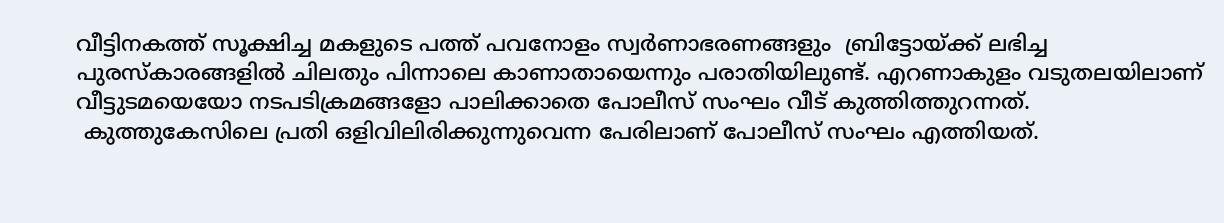വീട്ടിനകത്ത് സൂക്ഷിച്ച മകളുടെ പത്ത് പവനോളം സ്വർണാഭരണങ്ങളും  ബ്രിട്ടോയ്ക്ക് ലഭിച്ച പുരസ്‌കാരങ്ങളിൽ ചിലതും പിന്നാലെ കാണാതായെന്നും പരാതിയിലുണ്ട്. എറണാകുളം വടുതലയിലാണ് വീട്ടുടമയെയോ നടപടിക്രമങ്ങളോ പാലിക്കാതെ പോലീസ് സംഘം വീട് കുത്തിത്തുറന്നത്.
 കുത്തുകേസിലെ പ്രതി ഒളിവിലിരിക്കുന്നുവെന്ന പേരിലാണ് പോലീസ് സംഘം എത്തിയത്.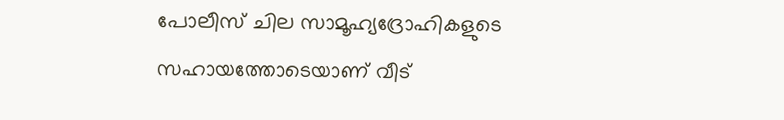പോലീസ് ചില സാമൂഹ്യദ്രോഹികളുടെ സഹായത്തോടെയാണ് വീട്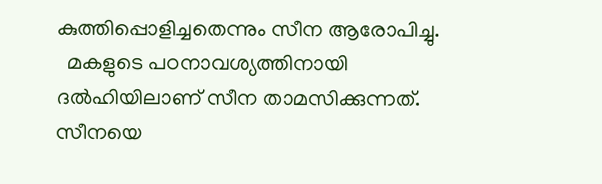കുത്തിപ്പൊളിച്ചതെന്നും സീന ആരോപിച്ചു.
  മകളുടെ പഠനാവശ്യത്തിനായി ദൽഹിയിലാണ് സീന താമസിക്കുന്നത്. സീനയെ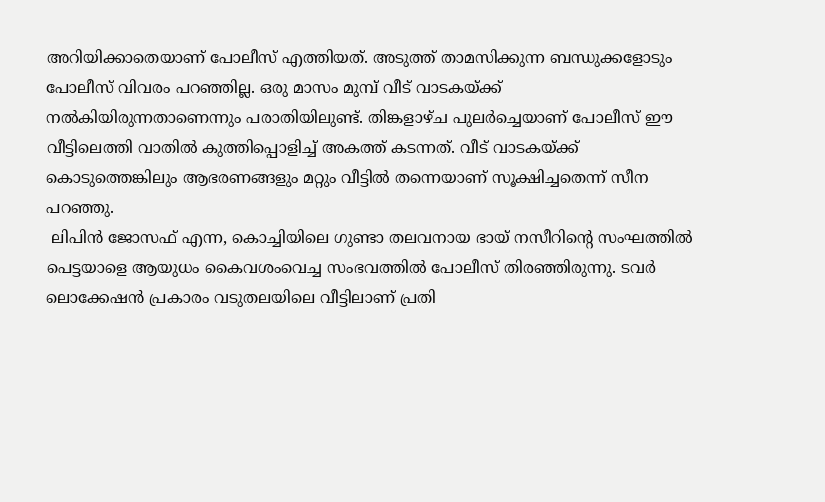അറിയിക്കാതെയാണ് പോലീസ് എത്തിയത്. അടുത്ത് താമസിക്കുന്ന ബന്ധുക്കളോടും പോലീസ് വിവരം പറഞ്ഞില്ല. ഒരു മാസം മുമ്പ് വീട് വാടകയ്ക്ക് നൽകിയിരുന്നതാണെന്നും പരാതിയിലുണ്ട്. തിങ്കളാഴ്ച പുലർച്ചെയാണ് പോലീസ് ഈ വീട്ടിലെത്തി വാതിൽ കുത്തിപ്പൊളിച്ച് അകത്ത് കടന്നത്. വീട് വാടകയ്ക്ക് കൊടുത്തെങ്കിലും ആഭരണങ്ങളും മറ്റും വീട്ടിൽ തന്നെയാണ് സൂക്ഷിച്ചതെന്ന് സീന പറഞ്ഞു.
 ലിപിൻ ജോസഫ് എന്ന, കൊച്ചിയിലെ ഗുണ്ടാ തലവനായ ഭായ് നസീറിന്റെ സംഘത്തിൽ പെട്ടയാളെ ആയുധം കൈവശംവെച്ച സംഭവത്തിൽ പോലീസ് തിരഞ്ഞിരുന്നു. ടവർ ലൊക്കേഷൻ പ്രകാരം വടുതലയിലെ വീട്ടിലാണ് പ്രതി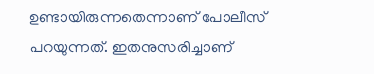ഉണ്ടായിരുന്നതെന്നാണ് പോലീസ് പറയുന്നത്. ഇതനുസരിച്ചാണ്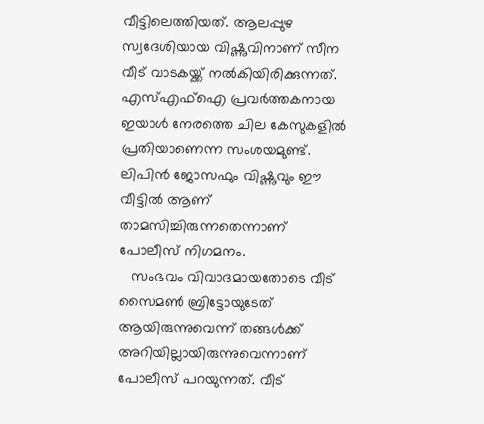വീട്ടിലെത്തിയത്. ആലപ്പുഴ സ്വദേശിയായ വിഷ്ണുവിനാണ് സീന വീട് വാടകയ്ക്ക് നൽകിയിരിക്കുന്നത്. എസ്എഫ്‌ഐ പ്രവർത്തകനായ ഇയാൾ നേരത്തെ ചില കേസുകളിൽ പ്രതിയാണെന്ന സംശയമുണ്ട്. ലിപിൻ ജോസഫും വിഷ്ണുവും ഈ വീട്ടിൽ ആണ് താമസിച്ചിരുന്നതെന്നാണ് പോലീസ് നിഗമനം.
   സംഭവം വിവാദമായതോടെ വീട് സൈമൺ ബ്രിട്ടോയുടേത് ആയിരുന്നുവെന്ന് തങ്ങൾക്ക് അറിയില്ലായിരുന്നുവെന്നാണ് പോലീസ് പറയുന്നത്. വീട്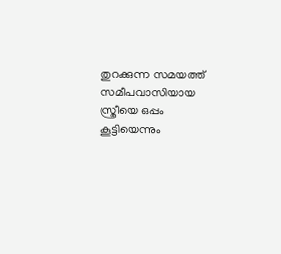തുറക്കുന്ന സമയത്ത് സമീപവാസിയായ സ്ത്രീയെ ഒപ്പം കൂട്ടിയെന്നും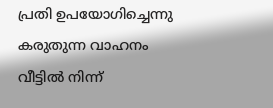പ്രതി ഉപയോഗിച്ചെന്നു കരുതുന്ന വാഹനം വീട്ടിൽ നിന്ന്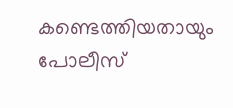കണ്ടെത്തിയതായും പോലീസ്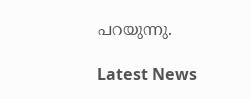പറയുന്നു.

Latest News